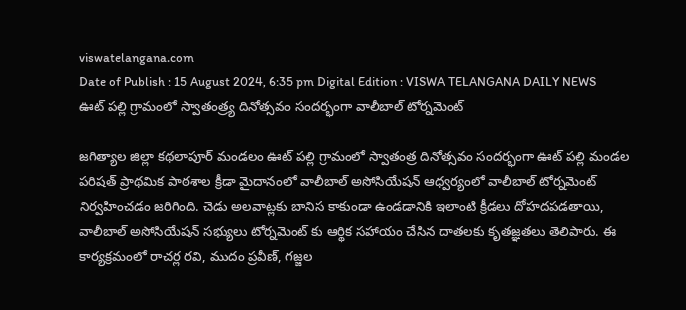viswatelangana.com
Date of Publish : 15 August 2024, 6:35 pm Digital Edition : VISWA TELANGANA DAILY NEWS
ఊట్ పల్లి గ్రామంలో స్వాతంత్ర్య దినోత్సవం సందర్భంగా వాలీబాల్ టోర్నమెంట్

జగిత్యాల జిల్లా కథలాపూర్ మండలం ఊట్ పల్లి గ్రామంలో స్వాతంత్ర దినోత్సవం సందర్భంగా ఊట్ పల్లి మండల పరిషత్ ప్రాథమిక పాఠశాల క్రీడా మైదానంలో వాలీబాల్ అసోసియేషన్ ఆధ్వర్యంలో వాలీబాల్ టోర్నమెంట్ నిర్వహించడం జరిగింది. చెడు అలవాట్లకు బానిస కాకుండా ఉండడానికి ఇలాంటి క్రీడలు దోహదపడతాయి, వాలీబాల్ అసోసియేషన్ సభ్యులు టోర్నమెంట్ కు ఆర్థిక సహాయం చేసిన దాతలకు కృతజ్ఞతలు తెలిపారు. ఈ కార్యక్రమంలో రాచర్ల రవి, ముదం ప్రవీణ్, గజ్జల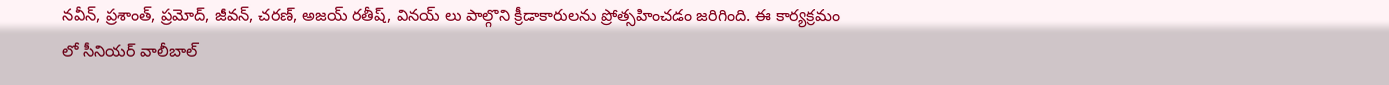నవీన్, ప్రశాంత్, ప్రమోద్, జీవన్, చరణ్, అజయ్ రతీష్, వినయ్ లు పాల్గొని క్రీడాకారులను ప్రోత్సహించడం జరిగింది. ఈ కార్యక్రమం లో సీనియర్ వాలీబాల్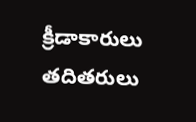క్రీడాకారులు తదితరులు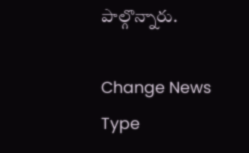పాల్గొన్నారు.

Change News Type